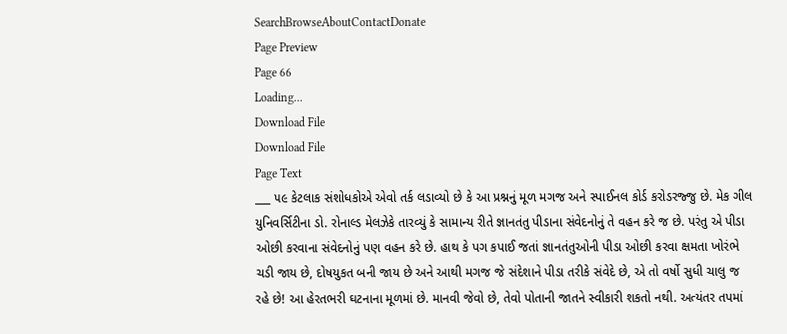SearchBrowseAboutContactDonate
Page Preview
Page 66
Loading...
Download File
Download File
Page Text
___ ૫૯ કેટલાક સંશોધકોએ એવો તર્ક લડાવ્યો છે કે આ પ્રશ્નનું મૂળ મગજ અને સ્પાઈનલ કોર્ડ કરોડરજ્જુ છે. મેક ગીલ યુનિવર્સિટીના ડો. રોનાલ્ડ મેલઝેકે તારવ્યું કે સામાન્ય રીતે જ્ઞાનતંતુ પીડાના સંવેદનોનું તે વહન કરે જ છે. પરંતુ એ પીડા ઓછી કરવાના સંવેદનોનું પણ વહન કરે છે. હાથ કે પગ કપાઈ જતાં જ્ઞાનતંતુઓની પીડા ઓછી કરવા ક્ષમતા ખોરંભે ચડી જાય છે, દોષયુકત બની જાય છે અને આથી મગજ જે સંદેશાને પીડા તરીકે સંવેદે છે, એ તો વર્ષો સુધી ચાલુ જ રહે છે! આ હેરતભરી ઘટનાના મૂળમાં છે. માનવી જેવો છે, તેવો પોતાની જાતને સ્વીકારી શકતો નથી. અત્યંતર તપમાં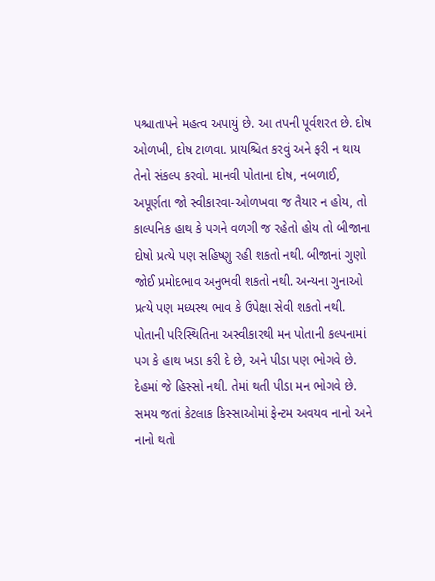પશ્ચાતાપને મહત્વ અપાયું છે. આ તપની પૂર્વશરત છે. દોષ ઓળખી, દોષ ટાળવા. પ્રાયશ્ચિત કરવું અને ફરી ન થાય તેનો સંકલ્પ કરવો. માનવી પોતાના દોષ, નબળાઈ, અપૂર્ણતા જો સ્વીકારવા-ઓળખવા જ તૈયાર ન હોય, તો કાલ્પનિક હાથ કે પગને વળગી જ રહેતો હોય તો બીજાના દોષો પ્રત્યે પણ સહિષ્ણુ રહી શકતો નથી. બીજાનાં ગુણો જોઈ પ્રમોદભાવ અનુભવી શકતો નથી. અન્યના ગુનાઓ પ્રત્યે પણ મધ્યસ્થ ભાવ કે ઉપેક્ષા સેવી શકતો નથી. પોતાની પરિસ્થિતિના અસ્વીકારથી મન પોતાની કલ્પનામાં પગ કે હાથ ખડા કરી દે છે, અને પીડા પણ ભોગવે છે. દેહમાં જે હિસ્સો નથી. તેમાં થતી પીડા મન ભોગવે છે. સમય જતાં કેટલાક કિસ્સાઓમાં ફેન્ટમ અવયવ નાનો અને નાનો થતો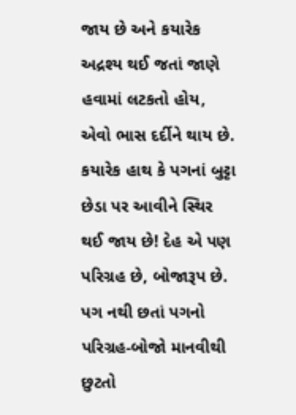જાય છે અને કયારેક અદ્રશ્ય થઈ જતાં જાણે હવામાં લટકતો હોય, એવો ભાસ દર્દીને થાય છે. કયારેક હાથ કે પગનાં બુટ્ટા છેડા પર આવીને સ્થિર થઈ જાય છે! દેહ એ પણ પરિગ્રહ છે, બોજારૂપ છે. પગ નથી છતાં પગનો પરિગ્રહ-બોજો માનવીથી છુટતો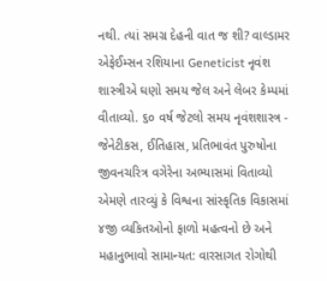નથી. ત્યાં સમગ્ર દેહની વાત જ શી? વાલ્ડામર એફેઈમ્સન રશિયાના Geneticist નૃવંશ શાસ્ત્રીએ ઘણો સમય જેલ અને લેબર કેમ્પમાં વીતાવ્યો. ૬૦ વર્ષ જેટલો સમય નૃવંશશાસ્ત્ર - જેનેટીકસ, ઈતિહાસ, પ્રતિભાવંત પુરુષોના જીવનચરિત્ર વગેરેના અભ્યાસમાં વિતાવ્યો એમણે તારવ્યું કે વિશ્વના સાંસ્કૃતિક વિકાસમાં ૪જી વ્યકિતઓનો ફાળો મહત્વનો છે અને મહાનુભાવો સામાન્યત: વારસાગત રોગોથી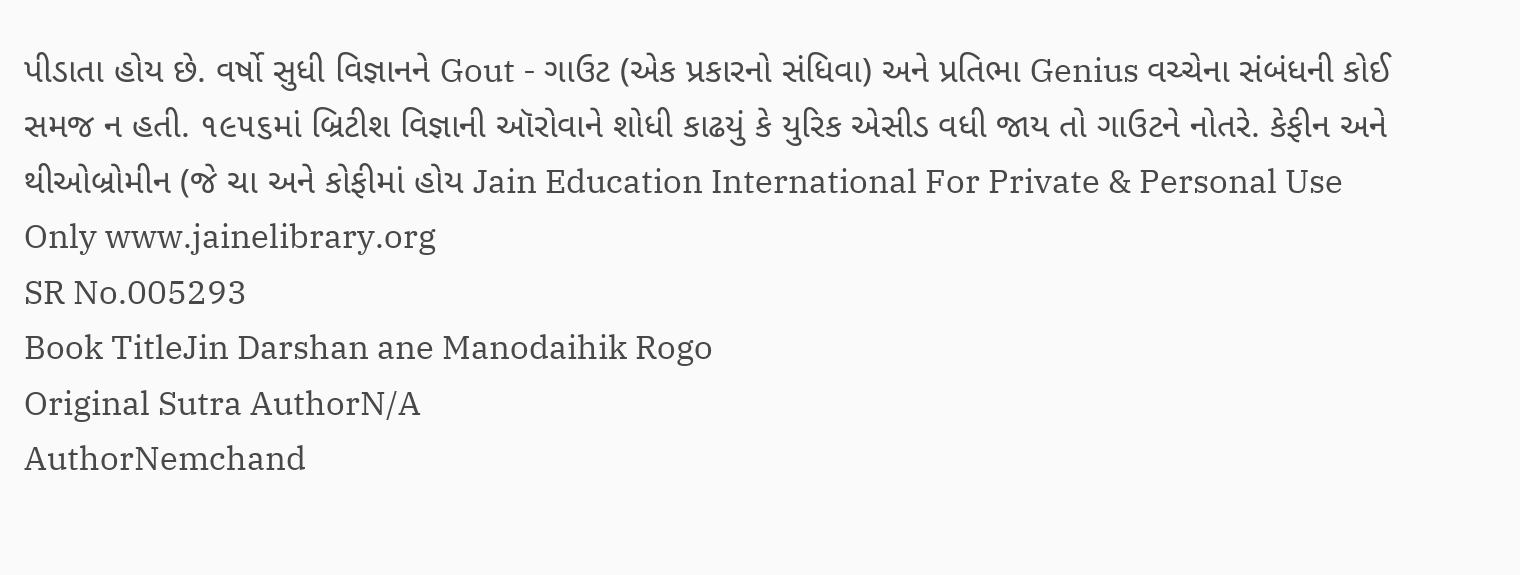પીડાતા હોય છે. વર્ષો સુધી વિજ્ઞાનને Gout - ગાઉટ (એક પ્રકારનો સંધિવા) અને પ્રતિભા Genius વચ્ચેના સંબંધની કોઈ સમજ ન હતી. ૧૯૫૬માં બ્રિટીશ વિજ્ઞાની ઑરોવાને શોધી કાઢયું કે યુરિક એસીડ વધી જાય તો ગાઉટને નોતરે. કેફીન અને થીઓબ્રોમીન (જે ચા અને કોફીમાં હોય Jain Education International For Private & Personal Use Only www.jainelibrary.org
SR No.005293
Book TitleJin Darshan ane Manodaihik Rogo
Original Sutra AuthorN/A
AuthorNemchand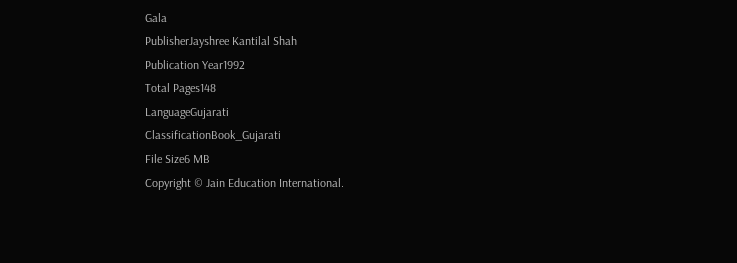Gala
PublisherJayshree Kantilal Shah
Publication Year1992
Total Pages148
LanguageGujarati
ClassificationBook_Gujarati
File Size6 MB
Copyright © Jain Education International.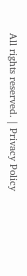All rights reserved. | Privacy Policy